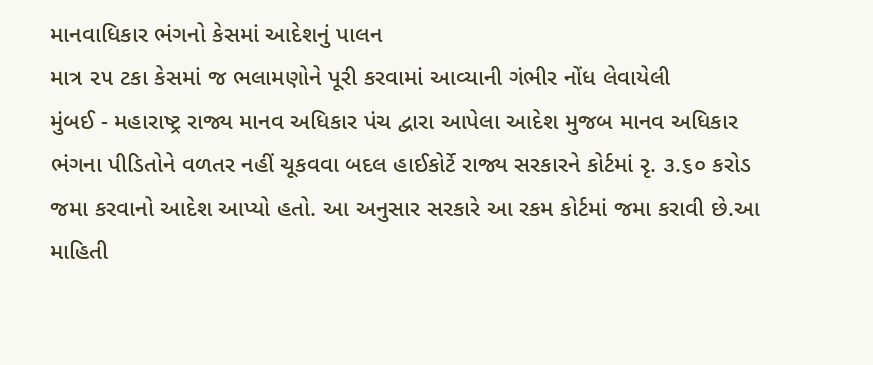માનવાધિકાર ભંગનો કેસમાં આદેશનું પાલન
માત્ર ૨૫ ટકા કેસમાં જ ભલામણોને પૂરી કરવામાં આવ્યાની ગંભીર નોંધ લેવાયેલી
મુંબઈ - મહારાષ્ટ્ર રાજ્ય માનવ અધિકાર પંચ દ્વારા આપેલા આદેશ મુજબ માનવ અધિકાર ભંગના પીડિતોને વળતર નહીં ચૂકવવા બદલ હાઈકોર્ટે રાજ્ય સરકારને કોર્ટમાં રૃ. ૩.૬૦ કરોડ જમા કરવાનો આદેશ આપ્યો હતો. આ અનુસાર સરકારે આ રકમ કોર્ટમાં જમા કરાવી છે.આ માહિતી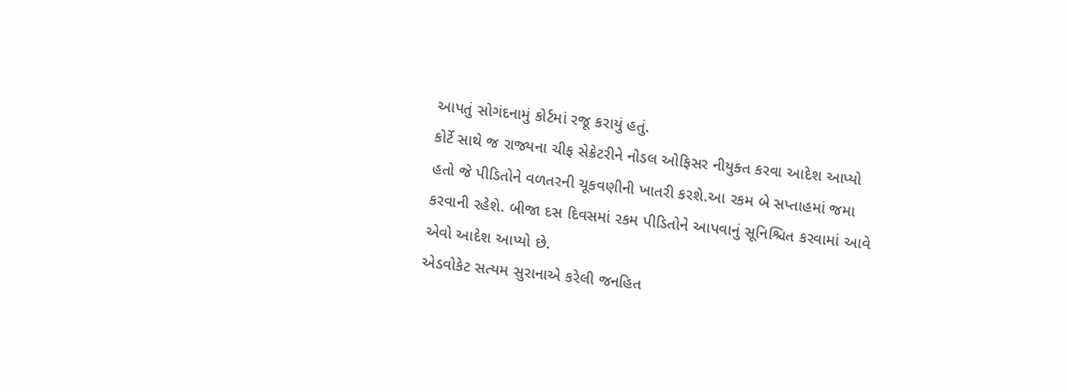આપતું સોગંદનામું કોર્ટમાં રજૂ કરાયું હતું.
કોર્ટે સાથે જ રાજ્યના ચીફ સેક્રેટરીને નોડલ ઓફિસર નીયુક્ત કરવા આદેશ આપ્યો હતો જે પીડિતોને વળતરની ચૂકવણીની ખાતરી કરશે.આ રકમ બે સપ્તાહમાં જમા કરવાની રહેશે. બીજા દસ દિવસમાં રકમ પીડિતોને આપવાનું સૂનિશ્ચિત કરવામાં આવે એવો આદેશ આપ્યો છે.
એડવોકેટ સત્યમ સુરાનાએ કરેલી જનહિત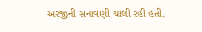અરજીની સનાવણી ચાલી રહી હતી.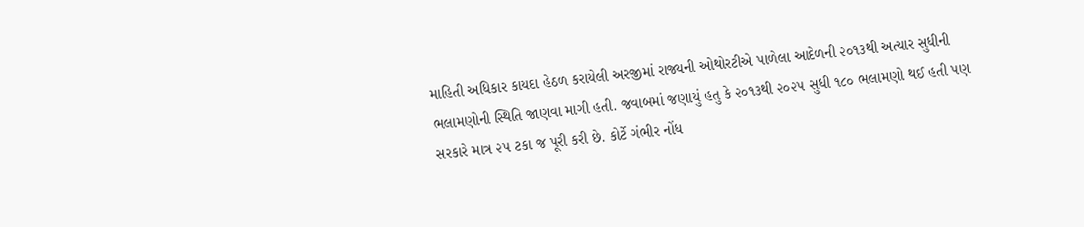માહિતી અધિકાર કાયદા હેઠળ કરાયેલી અરજીમાં રાજ્યની ઓથોરટીએ પાળેલા આદેળની ૨૦૧૩થી અત્યાર સુધીની ભલામણોની સ્થિતિ જાણવા માગી હતી. જવાબમાં જણાયું હતુ કે ૨૦૧૩થી ૨૦૨૫ સુધી ૧૮૦ ભલામણો થઈ હતી પણ સરકારે માત્ર ૨૫ ટકા જ પૂરી કરી છે. કોર્ટે ગંભીર નોંધ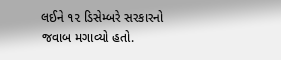લઈને ૧૨ ડિસેમ્બરે સરકારનો જવાબ મગાવ્યો હતો.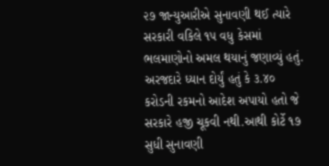૨૭ જાન્યુઆરીએ સુનાવણી થઈ ત્યારે સરકારી વકિલે ૧૫ વધુ કેસમાં ભલમાણોનો અમલ થયાનું જણાવ્યું હતું. અરજદારે ધ્યાન દોર્યું હતું કે ૩.૪૦ કરોડની રકમનો આદેશ અપાયો હતો જે સરકારે હજી ચૂકવી નથી.આથી કોર્ટે ૧૭ સુધી સુનાવણી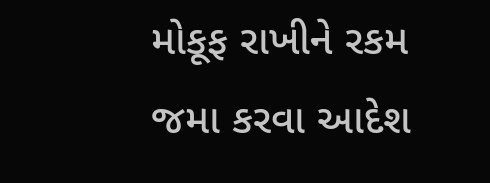મોકૂફ રાખીને રકમ જમા કરવા આદેશ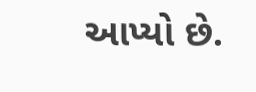આપ્યો છે.